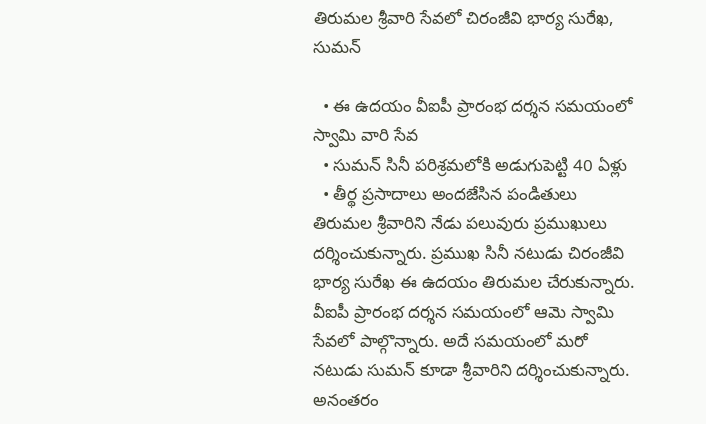తిరుమల శ్రీవారి సేవలో చిరంజీవి భార్య సురేఖ, సుమన్

  • ఈ ఉదయం వీఐపీ ప్రారంభ దర్శన సమయంలో స్వామి వారి సేవ
  • సుమన్ సినీ పరిశ్రమలోకి అడుగుపెట్టి 40 ఏళ్లు
  • తీర్థ ప్రసాదాలు అందజేసిన పండితులు
తిరుమల శ్రీవారిని నేడు పలువురు ప్రముఖులు దర్శించుకున్నారు. ప్రముఖ సినీ నటుడు చిరంజీవి భార్య సురేఖ ఈ ఉదయం తిరుమల చేరుకున్నారు. వీఐపీ ప్రారంభ దర్శన సమయంలో ఆమె స్వామి సేవలో పాల్గొన్నారు. అదే సమయంలో మరో నటుడు సుమన్ కూడా శ్రీవారిని దర్శించుకున్నారు. అనంతరం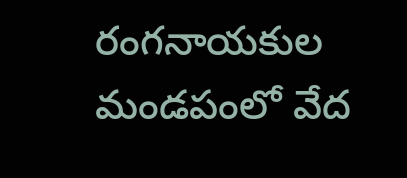రంగనాయకుల మండపంలో వేద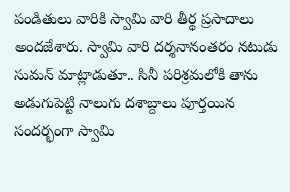పండితులు వారికి స్వామి వారి తీర్థ ప్రసాదాలు అందజేశారు. స్వామి వారి దర్శనానంతరం నటుడు సుమన్ మాట్లాడుతూ.. సినీ పరిశ్రమలోకి తాను అడుగుపెట్టి నాలుగు దశాబ్దాలు పూర్తయిన సందర్భంగా స్వామి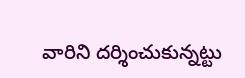వారిని దర్శించుకున్నట్టు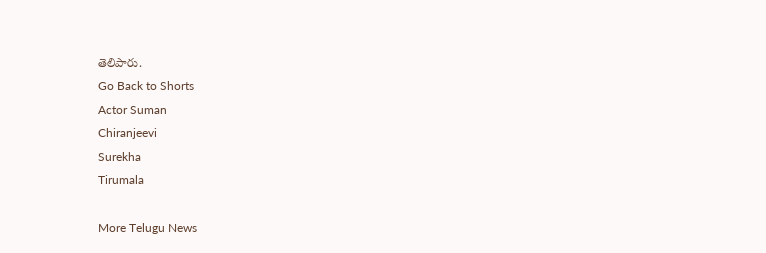తెలిపారు.
Go Back to Shorts
Actor Suman
Chiranjeevi
Surekha
Tirumala

More Telugu News